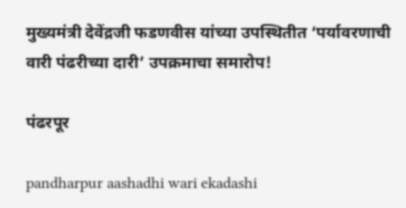मुख्यमंत्री देवेंद्रजी फडणवीस यांच्या उपस्थितीत ‘पर्यावरणाची वारी पंढरीच्या दारी’ उपक्रमाचा समारोप!

पंढरपूर

pandharpur aashadhi wari ekadashi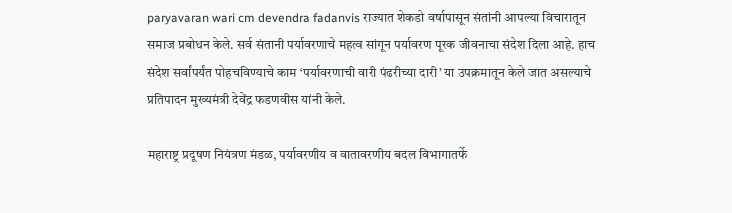paryavaran wari cm devendra fadanvis राज्यात शेकडो वर्षापासून संतांनी आपल्या विचारातून समाज प्रबोधन केले. सर्व संतानी पर्यावरणाचे महत्व सांगून पर्यावरण पूरक जीवनाचा संदेश दिला आहे. हाच संदेश सर्वांपर्यंत पोहचविण्याचे काम ‘पर्यावरणाची वारी पंढरीच्या दारी’ या उपक्रमातून केले जात असल्याचे प्रतिपादन मुख्यमंत्री देवेंद्र फडणवीस यांनी केले.

महाराष्ट्र प्रदूषण नियंत्रण मंडळ, पर्यावरणीय व वातावरणीय बदल विभागातर्फे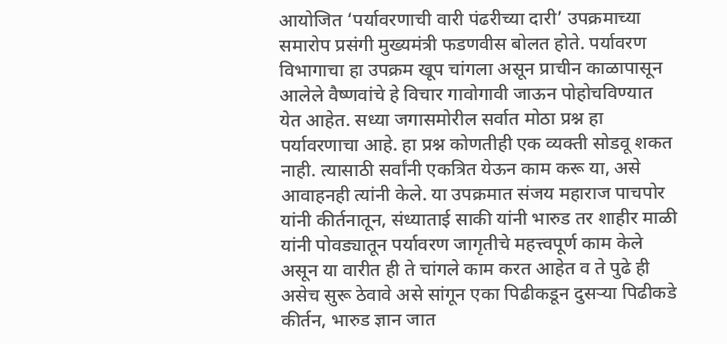आयोजित ‘पर्यावरणाची वारी पंढरीच्या दारी’ उपक्रमाच्या समारोप प्रसंगी मुख्यमंत्री फडणवीस बोलत होते. पर्यावरण विभागाचा हा उपक्रम खूप चांगला असून प्राचीन काळापासून आलेले वैष्णवांचे हे विचार गावोगावी जाऊन पोहोचविण्यात येत आहेत. सध्या जगासमोरील सर्वात मोठा प्रश्न हा पर्यावरणाचा आहे. हा प्रश्न कोणतीही एक व्यक्ती सोडवू शकत नाही. त्यासाठी सर्वांनी एकत्रित येऊन काम करू या, असे आवाहनही त्यांनी केले. या उपक्रमात संजय महाराज पाचपोर यांनी कीर्तनातून, संध्याताई साकी यांनी भारुड तर शाहीर माळी यांनी पोवड्यातून पर्यावरण जागृतीचे महत्त्वपूर्ण काम केले असून या वारीत ही ते चांगले काम करत आहेत व ते पुढे ही असेच सुरू ठेवावे असे सांगून एका पिढीकडून दुसऱ्या पिढीकडे कीर्तन, भारुड ज्ञान जात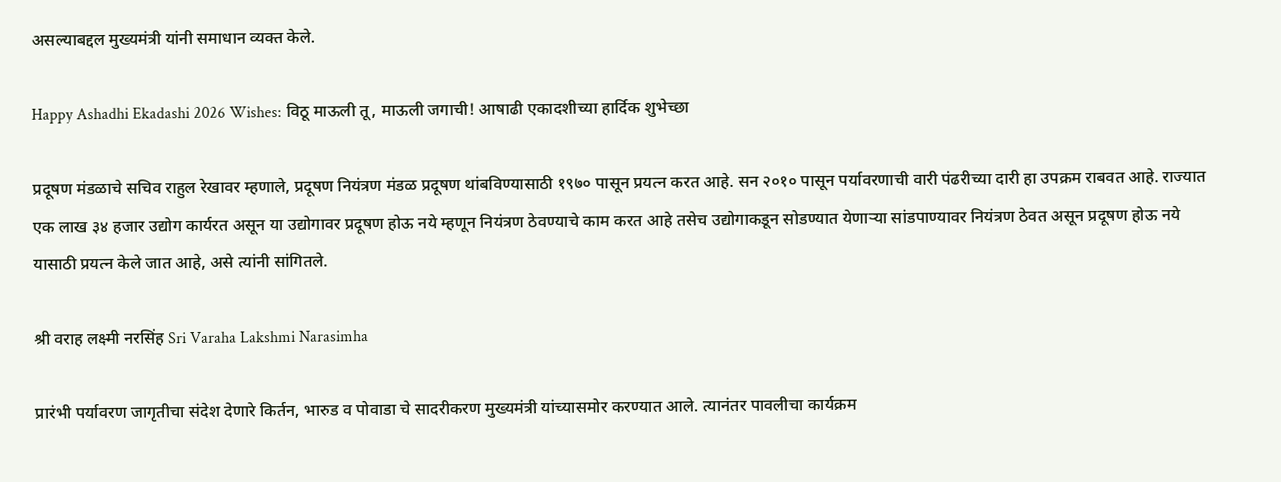असल्याबद्दल मुख्यमंत्री यांनी समाधान व्यक्त केले.

Happy Ashadhi Ekadashi 2026 Wishes: विठू माऊली तू, माऊली जगाची! आषाढी एकादशीच्या हार्दिक शुभेच्छा

प्रदूषण मंडळाचे सचिव राहुल रेखावर म्हणाले, प्रदूषण नियंत्रण मंडळ प्रदूषण थांबविण्यासाठी १९७० पासून प्रयत्न करत आहे. सन २०१० पासून पर्यावरणाची वारी पंढरीच्या दारी हा उपक्रम राबवत आहे. राज्यात एक लाख ३४ हजार उद्योग कार्यरत असून या उद्योगावर प्रदूषण होऊ नये म्हणून नियंत्रण ठेवण्याचे काम करत आहे तसेच उद्योगाकडून सोडण्यात येणाऱ्या सांडपाण्यावर नियंत्रण ठेवत असून प्रदूषण होऊ नये यासाठी प्रयत्न केले जात आहे, असे त्यांनी सांगितले.

श्री वराह लक्ष्मी नरसिंह Sri Varaha Lakshmi Narasimha

प्रारंभी पर्यावरण जागृतीचा संदेश देणारे किर्तन, भारुड व पोवाडा चे सादरीकरण मुख्यमंत्री यांच्यासमोर करण्यात आले. त्यानंतर पावलीचा कार्यक्रम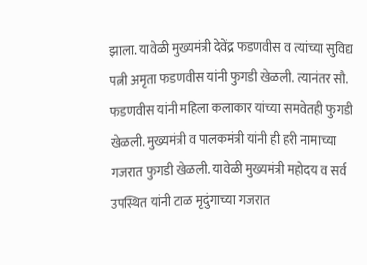झाला. यावेळी मुख्यमंत्री देवेंद्र फडणवीस व त्यांच्या सुविद्य पत्नी अमृता फडणवीस यांनी फुगडी खेळली. त्यानंतर सौ. फडणवीस यांनी महिला कलाकार यांच्या समवेतही फुगडी खेळली. मुख्यमंत्री व पालकमंत्री यांनी ही हरी नामाच्या गजरात फुगडी खेळली. यावेळी मुख्यमंत्री महोदय व सर्व उपस्थित यांनी टाळ मृदुंगाच्या गजरात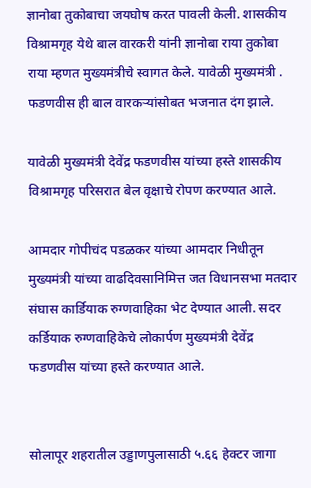ज्ञानोबा तुकोबाचा जयघोष करत पावली केली. शासकीय विश्रामगृह येथे बाल वारकरी यांनी ज्ञानोबा राया तुकोबा राया म्हणत मुख्यमंत्रीचे स्वागत केले. यावेळी मुख्यमंत्री . फडणवीस ही बाल वारकऱ्यांसोबत भजनात दंग झाले.

यावेळी मुख्यमंत्री देवेंद्र फडणवीस यांच्या हस्ते शासकीय विश्रामगृह परिसरात बेल वृक्षाचे रोपण करण्यात आले.

आमदार गोपीचंद पडळकर यांच्या आमदार निधीतून मुख्यमंत्री यांच्या वाढदिवसानिमित्त जत विधानसभा मतदार संघास कार्डियाक रुग्णवाहिका भेट देण्यात आली. सदर कर्डियाक रुग्णवाहिकेचे लोकार्पण मुख्यमंत्री देवेंद्र फडणवीस यांच्या हस्ते करण्यात आले.


सोलापूर शहरातील उड्डाणपुलासाठी ५.६६ हेक्टर जागा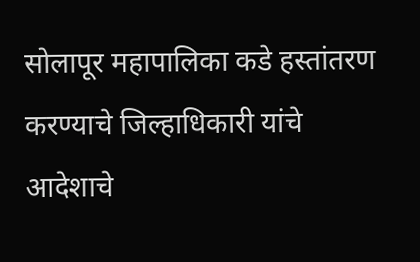सोलापूर महापालिका कडे हस्तांतरण करण्याचे जिल्हाधिकारी यांचे आदेशाचे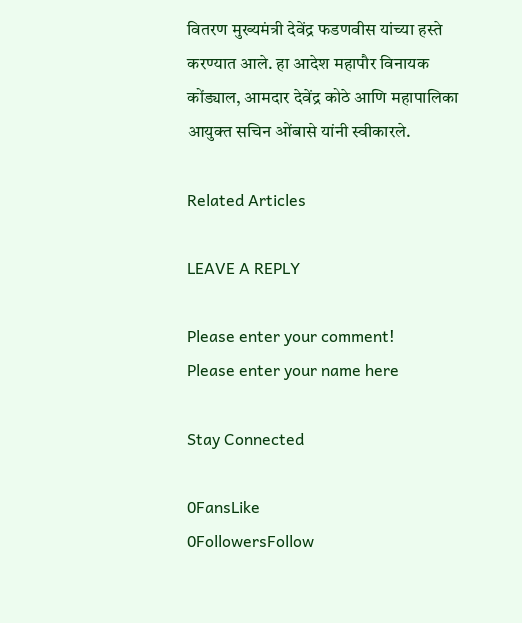वितरण मुख्यमंत्री देवेंद्र फडणवीस यांच्या हस्ते करण्यात आले. हा आदेश महापौर विनायक कोंड्याल, आमदार देवेंद्र कोठे आणि महापालिका आयुक्त सचिन ओंबासे यांनी स्वीकारले.

Related Articles

LEAVE A REPLY

Please enter your comment!
Please enter your name here

Stay Connected

0FansLike
0FollowersFollow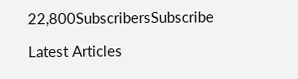22,800SubscribersSubscribe

Latest Articles